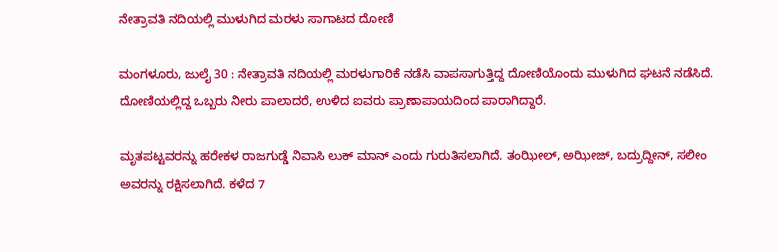ನೇತ್ರಾವತಿ ನದಿಯಲ್ಲಿ ಮುಳುಗಿದ ಮರಳು ಸಾಗಾಟದ ದೋಣಿ

ಮಂಗಳೂರು, ಜುಲೈ 30 : ನೇತ್ರಾವತಿ ನದಿಯಲ್ಲಿ ಮರಳುಗಾರಿಕೆ ನಡೆಸಿ ವಾಪಸಾಗುತ್ತಿದ್ದ ದೋಣಿಯೊಂದು ಮುಳುಗಿದ ಘಟನೆ ನಡೆಸಿದೆ. ದೋಣಿಯಲ್ಲಿದ್ದ ಒಬ್ಬರು ನೀರು ಪಾಲಾದರೆ, ಉಳಿದ ಐವರು ಪ್ರಾಣಾಪಾಯದಿಂದ ಪಾರಾಗಿದ್ದಾರೆ.

ಮೃತಪಟ್ಟವರನ್ನು ಹರೇಕಳ ರಾಜಗುಡ್ಡೆ ನಿವಾಸಿ ಲುಕ್‌ ಮಾನ್‌ ಎಂದು ಗುರುತಿಸಲಾಗಿದೆ. ತಂಝೀಲ್‌, ಅಝೀಜ್‌, ಬದ್ರುದ್ದೀನ್‌, ಸಲೀಂ ಅವರನ್ನು ರಕ್ಷಿಸಲಾಗಿದೆ. ಕಳೆದ 7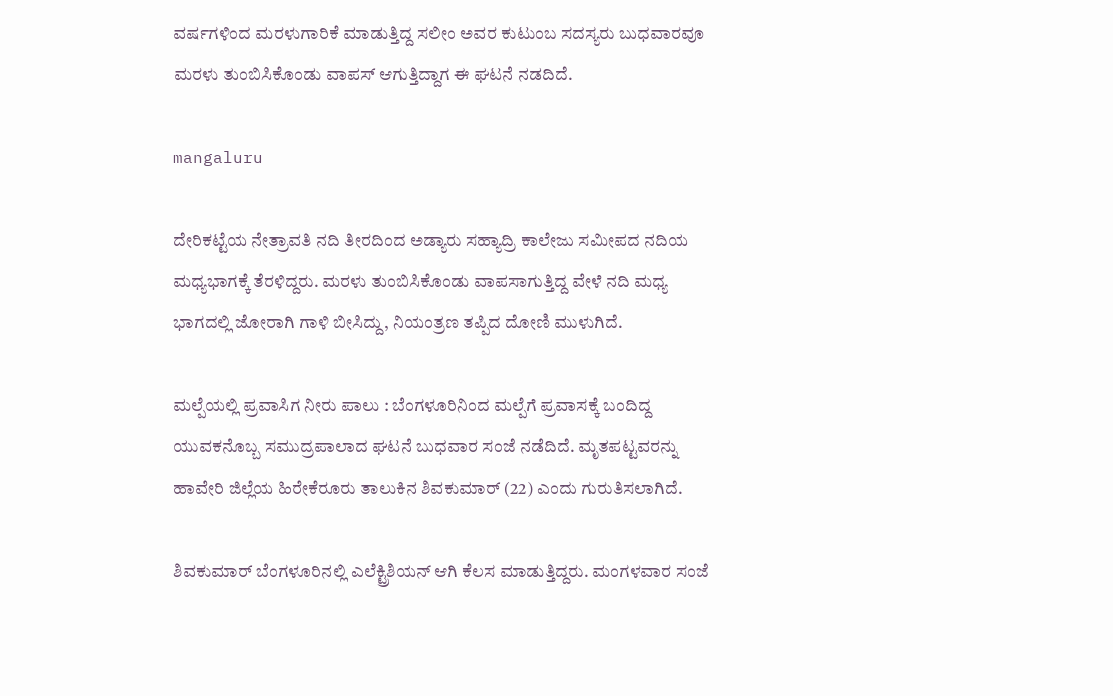ವರ್ಷಗಳಿಂದ ಮರಳುಗಾರಿಕೆ ಮಾಡುತ್ತಿದ್ದ ಸಲೀಂ ಅವರ ಕುಟುಂಬ ಸದಸ್ಯರು ಬುಧವಾರವೂ ಮರಳು ತುಂಬಿಸಿಕೊಂಡು ವಾಪಸ್ ಆಗುತ್ತಿದ್ದಾಗ ಈ ಘಟನೆ ನಡದಿದೆ.

mangaluru

ದೇರಿಕಟ್ಟೆಯ ನೇತ್ರಾವತಿ ನದಿ ತೀರದಿಂದ ಅಡ್ಯಾರು ಸಹ್ಯಾದ್ರಿ ಕಾಲೇಜು ಸಮೀಪದ ನದಿಯ ಮಧ್ಯಭಾಗಕ್ಕೆ ತೆರಳಿದ್ದರು. ಮರಳು ತುಂಬಿಸಿಕೊಂಡು ವಾಪಸಾಗುತ್ತಿದ್ದ ವೇಳೆ ನದಿ ಮಧ್ಯ ಭಾಗದಲ್ಲಿ ಜೋರಾಗಿ ಗಾಳಿ ಬೀಸಿದ್ದು, ನಿಯಂತ್ರಣ ತಪ್ಪಿದ ದೋಣಿ ಮುಳುಗಿದೆ.

ಮಲ್ಪೆಯಲ್ಲಿ ಪ್ರವಾಸಿಗ ನೀರು ಪಾಲು : ಬೆಂಗಳೂರಿನಿಂದ ಮಲ್ಪೆಗೆ ಪ್ರವಾಸಕ್ಕೆ ಬಂದಿದ್ದ ಯುವಕನೊಬ್ಬ ಸಮುದ್ರಪಾಲಾದ ಘಟನೆ ಬುಧವಾರ ಸಂಜೆ ನಡೆದಿದೆ. ಮೃತಪಟ್ಟವರನ್ನು ಹಾವೇರಿ ಜಿಲ್ಲೆಯ ಹಿರೇಕೆರೂರು ತಾಲುಕಿನ ಶಿವಕುಮಾರ್‌ (22) ಎಂದು ಗುರುತಿಸಲಾಗಿದೆ.

ಶಿವಕುಮಾರ್ ಬೆಂಗಳೂರಿನಲ್ಲಿ ಎಲೆಕ್ಟ್ರಿಶಿಯನ್‌ ಆಗಿ ಕೆಲಸ ಮಾಡುತ್ತಿದ್ದರು. ಮಂಗಳವಾರ ಸಂಜೆ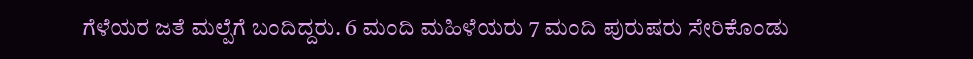ಗೆಳೆಯರ ಜತೆ ಮಲ್ಪೆಗೆ ಬಂದಿದ್ದರು. 6 ಮಂದಿ ಮಹಿಳೆಯರು 7 ಮಂದಿ ಪುರುಷರು ಸೇರಿಕೊಂಡು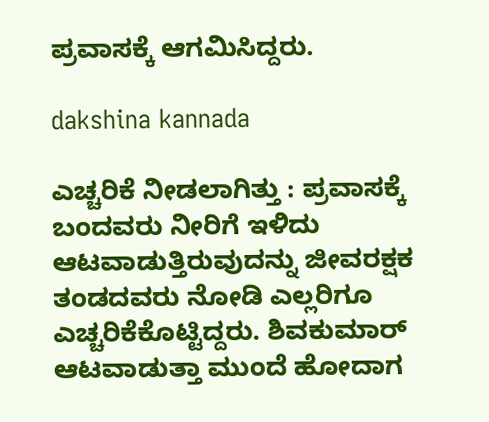ಪ್ರವಾಸಕ್ಕೆ ಆಗಮಿಸಿದ್ದರು.

dakshina kannada

ಎಚ್ಚರಿಕೆ ನೀಡಲಾಗಿತ್ತು : ಪ್ರವಾಸಕ್ಕೆ ಬಂದವರು ನೀರಿಗೆ ಇಳಿದು ಆಟವಾಡುತ್ತಿರುವುದನ್ನು ಜೀವರಕ್ಷಕ ತಂಡದವರು ನೋಡಿ ಎಲ್ಲರಿಗೂ ಎಚ್ಚರಿಕೆಕೊಟ್ಟಿದ್ದರು. ಶಿವಕುಮಾರ್‌ ಆಟವಾಡುತ್ತಾ ಮುಂದೆ ಹೋದಾಗ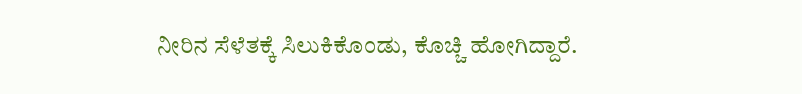ನೀರಿನ ಸೆಳೆತಕ್ಕೆ ಸಿಲುಕಿಕೊಂಡು, ಕೊಚ್ಚಿ ಹೋಗಿದ್ದಾರೆ.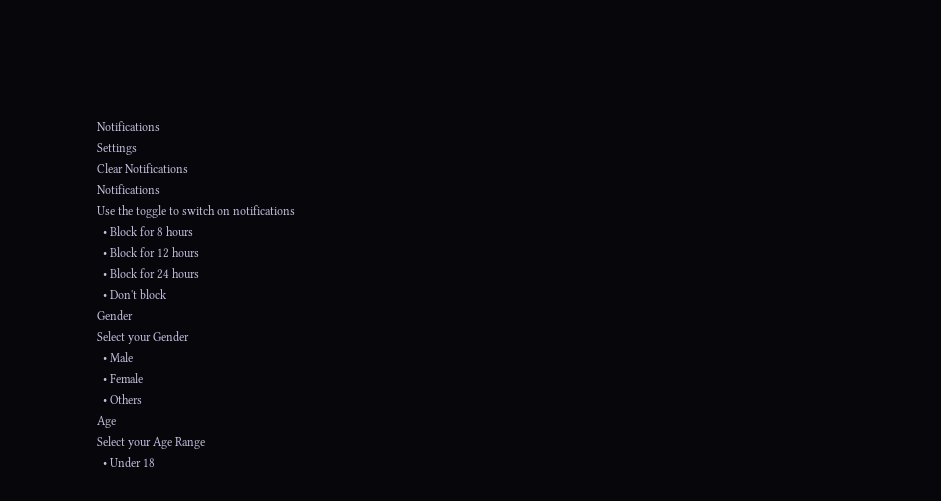Notifications
Settings
Clear Notifications
Notifications
Use the toggle to switch on notifications
  • Block for 8 hours
  • Block for 12 hours
  • Block for 24 hours
  • Don't block
Gender
Select your Gender
  • Male
  • Female
  • Others
Age
Select your Age Range
  • Under 18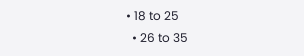• 18 to 25
  • 26 to 35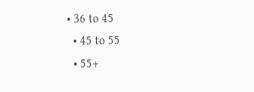• 36 to 45
  • 45 to 55
  • 55+